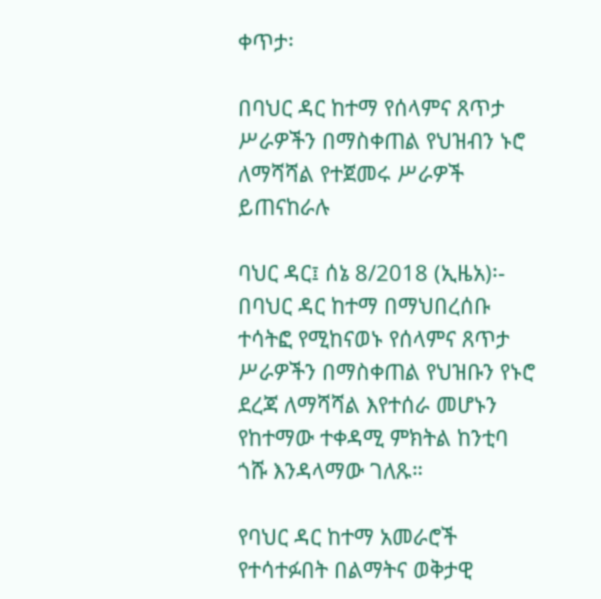ቀጥታ፡

በባህር ዳር ከተማ የሰላምና ጸጥታ ሥራዎችን በማስቀጠል የህዝብን ኑሮ ለማሻሻል የተጀመሩ ሥራዎች ይጠናከራሉ

ባህር ዳር፤ ሰኔ 8/2018 (ኢዜአ)፡- በባህር ዳር ከተማ በማህበረሰቡ ተሳትፎ የሚከናወኑ የሰላምና ጸጥታ ሥራዎችን በማስቀጠል የህዝቡን የኑሮ ደረጃ ለማሻሻል እየተሰራ መሆኑን የከተማው ተቀዳሚ ምክትል ከንቲባ ጎሹ እንዳላማው ገለጹ።

የባህር ዳር ከተማ አመራሮች የተሳተፉበት በልማትና ወቅታዊ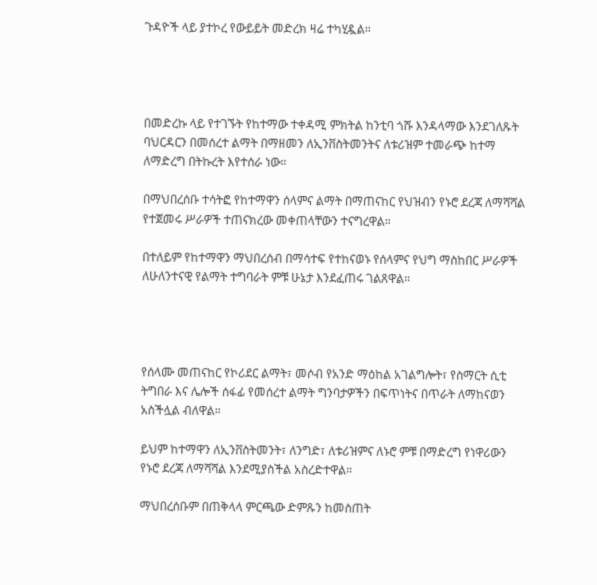ጉዳዮች ላይ ያተኮረ የውይይት መድረክ ዛሬ ተካሂዷል።




በመድረኩ ላይ የተገኙት የከተማው ተቀዳሚ ምክትል ከንቲባ ጎሹ እንዳላማው እንደገለጹት ባህርዳርን በመሰረተ ልማት በማዘመን ለኢንቨስትመንትና ለቱሪዝም ተመራጭ ከተማ ለማድረግ በትኩረት እየተሰራ ነው።

በማህበረሰቡ ተሳትፎ የከተማዋን ሰላምና ልማት በማጠናከር የህዝብን የኑሮ ደረጃ ለማሻሻል የተጀመሩ ሥራዎች ተጠናክረው መቀጠላቸውን ተናግረዋል።

በተለይም የከተማዋን ማህበረሰብ በማሳተፍ የተከናወኑ የሰላምና የህግ ማስከበር ሥራዎች ለሁለንተናዊ የልማት ተግባራት ምቹ ሁኔታ እንደፈጠሩ ገልጸዋል።




የሰላሙ መጠናከር የኮሪደር ልማት፣ መሶብ የአንድ ማዕከል አገልግሎት፣ የስማርት ሲቲ ትግበራ እና ሌሎች ሰፋፊ የመሰረተ ልማት ግንባታዎችን በፍጥነትና በጥራት ለማከናወን አስችሏል ብለዋል።

ይህም ከተማዋን ለኢንቨስትመንት፣ ለንግድ፣ ለቱሪዝምና ለኑሮ ምቹ በማድረግ የነዋሪውን የኑሮ ደረጃ ለማሻሻል እንደሚያስችል አስረድተዋል።

ማህበረሰቡም በጠቅላላ ምርጫው ድምጹን ከመስጠት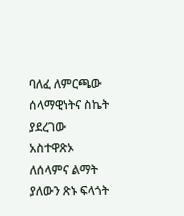ባለፈ ለምርጫው ሰላማዊነትና ስኬት ያደረገው አስተዋጽኦ ለሰላምና ልማት ያለውን ጽኑ ፍላጎት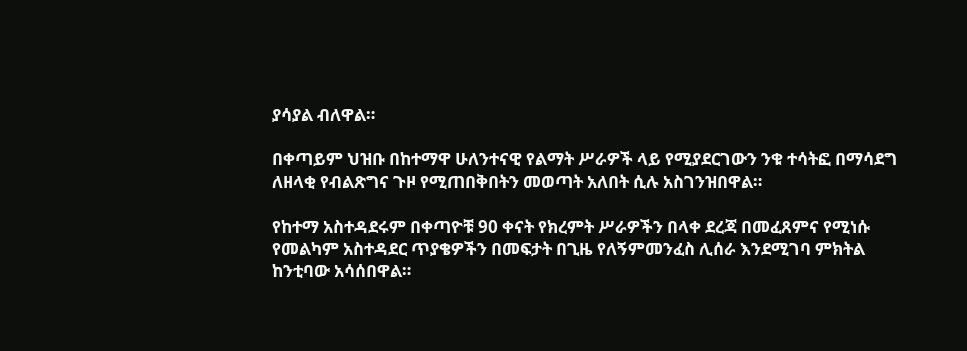ያሳያል ብለዋል።

በቀጣይም ህዝቡ በከተማዋ ሁለንተናዊ የልማት ሥራዎች ላይ የሚያደርገውን ንቁ ተሳትፎ በማሳደግ ለዘላቂ የብልጽግና ጉዞ የሚጠበቅበትን መወጣት አለበት ሲሉ አስገንዝበዋል።

የከተማ አስተዳደሩም በቀጣዮቹ 90 ቀናት የክረምት ሥራዎችን በላቀ ደረጃ በመፈጸምና የሚነሱ የመልካም አስተዳደር ጥያቄዎችን በመፍታት በጊዜ የለኝምመንፈስ ሊሰራ እንደሚገባ ምክትል ከንቲባው አሳሰበዋል።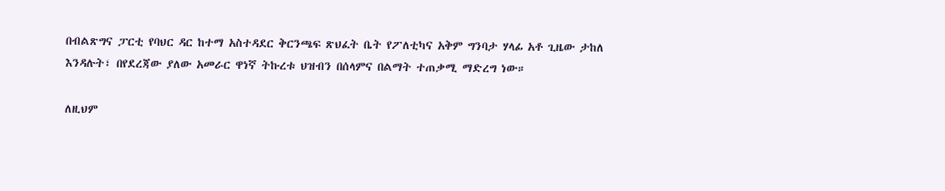በብልጽግና ፓርቲ የባህር ዳር ከተማ አስተዳደር ቅርንጫፍ ጽህፈት ቤት የፖለቲካና አቅም ግንባታ ሃላፊ አቶ ጊዜው ታከለ እንዳሉት፣ በየደረጃው ያለው አመራር ዋነኛ ትኩረቱ ህዝብን በሰላምና በልማት ተጠቃሚ ማድረግ ነው።

ለዚህም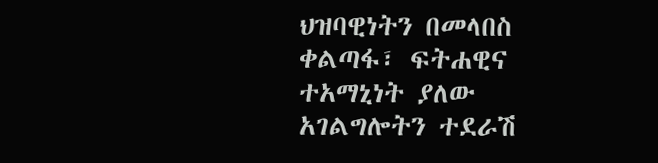ህዝባዊነትን በመላበስ ቀልጣፋ፣ ፍትሐዊና ተአማኒነት ያለው አገልግሎትን ተደራሽ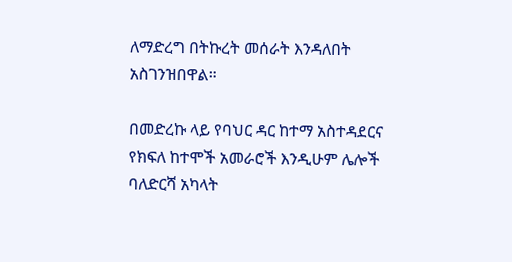ለማድረግ በትኩረት መሰራት እንዳለበት አስገንዝበዋል።

በመድረኩ ላይ የባህር ዳር ከተማ አስተዳደርና የክፍለ ከተሞች አመራሮች እንዲሁም ሌሎች ባለድርሻ አካላት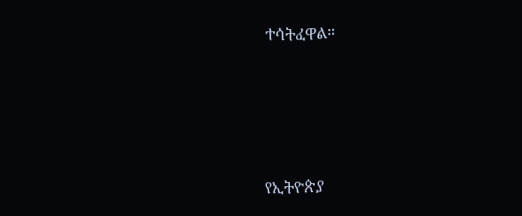ተሳትፈዋል።





የኢትዮጵያ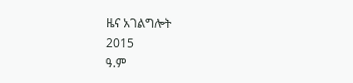ዜና አገልግሎት
2015
ዓ.ም